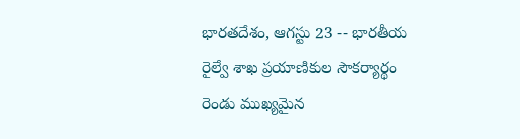భారతదేశం, ఆగస్టు 23 -- భారతీయ రైల్వే శాఖ ప్రయాణికుల సౌకర్యార్థం రెండు ముఖ్యమైన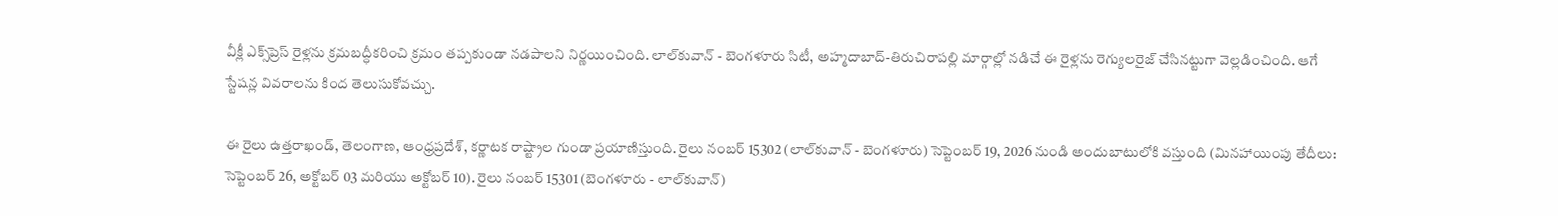వీక్లీ ఎక్స్‌ప్రెస్ రైళ్లను క్రమబద్ధీకరించి క్రమం తప్పకుండా నడపాలని నిర్ణయించింది. లాల్‌కువాన్ - బెంగళూరు సిటీ, అహ్మదాబాద్-తిరుచిరాపల్లి మార్గాల్లో నడిచే ఈ రైళ్లను రెగ్యులరైజ్ చేసినట్టుగా వెల్లడించింది. ఆగే స్టేషన్ల వివరాలను కింద తెలుసుకోవచ్చు.

ఈ రైలు ఉత్తరాఖండ్, తెలంగాణ, ఆంధ్రప్రదేశ్, కర్ణాటక రాష్ట్రాల గుండా ప్రయాణిస్తుంది. రైలు నంబర్ 15302 (లాల్‌కువాన్ - బెంగళూరు) సెప్టెంబర్ 19, 2026 నుండి అందుబాటులోకి వస్తుంది (మినహాయింపు తేదీలు: సెప్టెంబర్ 26, అక్టోబర్ 03 మరియు అక్టోబర్ 10). రైలు నంబర్ 15301 (బెంగళూరు - లాల్‌కువాన్)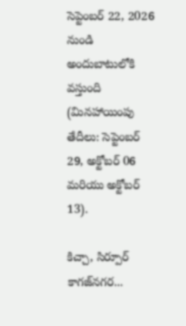సెప్టెంబర్ 22, 2026 నుండి అందుబాటులోకి వస్తుంది (మినహాయింపు తేదీలు: సెప్టెంబర్ 29, అక్టోబర్ 06 మరియు అక్టోబర్ 13).

కిచ్చా, సిర్పూర్ కాగజ్‌నగర...